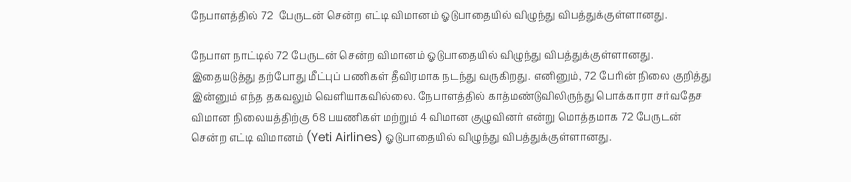நேபாளத்தில் 72  பேருடன் சென்ற எட்டி விமானம் ஓடுபாதையில் விழுந்து விபத்துக்குள்ளானது.

நேபாள நாட்டில் 72 பேருடன் சென்ற விமானம் ஓடுபாதையில் விழுந்து விபத்துக்குள்ளானது. இதையடுத்து தற்போது மீட்புப் பணிகள் தீவிரமாக நடந்து வருகிறது. எனினும், 72 பேரின் நிலை குறித்து இன்னும் எந்த தகவலும் வெளியாகவில்லை. நேபாளத்தில் காத்மண்டுவிலிருந்து பொக்காரா சர்வதேச விமான நிலையத்திற்கு 68 பயணிகள் மற்றும் 4 விமான குழுவினர் என்று மொத்தமாக 72 பேருடன் சென்ற எட்டி விமானம் (Yeti Airlines) ஓடுபாதையில் விழுந்து விபத்துக்குள்ளானது.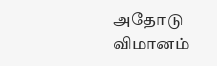அதோடு விமானம்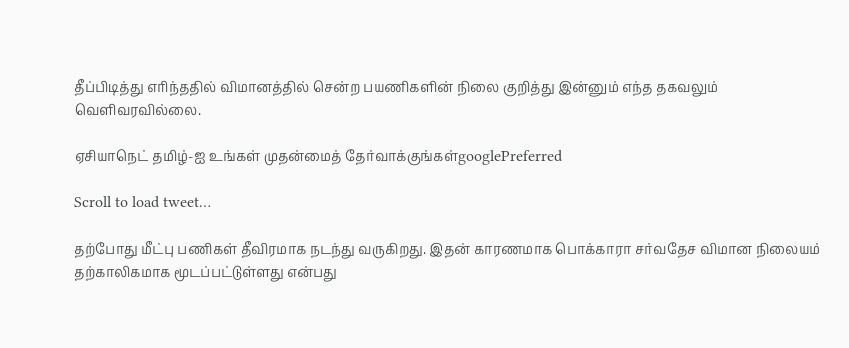தீப்பிடித்து எரிந்ததில் விமானத்தில் சென்ற பயணிகளின் நிலை குறித்து இன்னும் எந்த தகவலும் வெளிவரவில்லை.

ஏசியாநெட் தமிழ்-ஐ உங்கள் முதன்மைத் தேர்வாக்குங்கள்googlePreferred

Scroll to load tweet…

தற்போது மீட்பு பணிகள் தீவிரமாக நடந்து வருகிறது. இதன் காரணமாக பொக்காரா சர்வதேச விமான நிலையம் தற்காலிகமாக மூடப்பட்டுள்ளது என்பது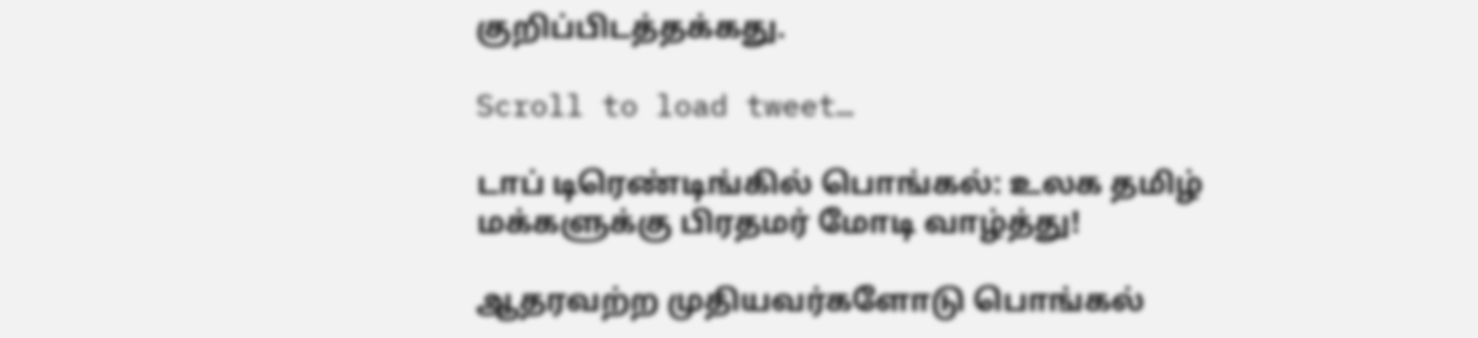குறிப்பிடத்தக்கது.

Scroll to load tweet…

டாப் டிரெண்டிங்கில் பொங்கல்: உலக தமிழ் மக்களுக்கு பிரதமர் மோடி வாழ்த்து!

ஆதரவற்ற முதியவர்களோடு பொங்கல்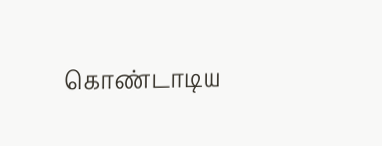கொண்டாடிய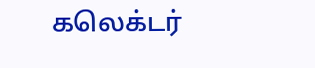கலெக்டர்